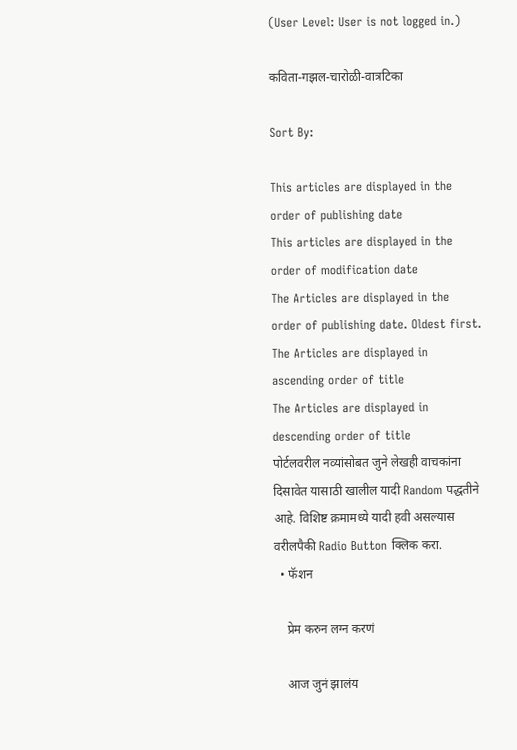(User Level: User is not logged in.)

कविता-गझल-चारोळी-वात्रटिका

Sort By:

This articles are displayed in the order of publishing date
This articles are displayed in the order of modification date
The Articles are displayed in the order of publishing date. Oldest first.
The Articles are displayed in ascending order of title
The Articles are displayed in descending order of title
पोर्टलवरील नव्यांसोबत जुने लेखही वाचकांना दिसावेत यासाठी खालील यादी Random पद्धतीने आहे. विशिष्ट क्रमामध्ये यादी हवी असल्यास वरीलपैकी Radio Button क्लिक करा.
  • फॅशन

    प्रेम करुन लग्न करणं

    आज जुनं झालंय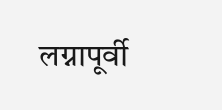लग्नापूर्वी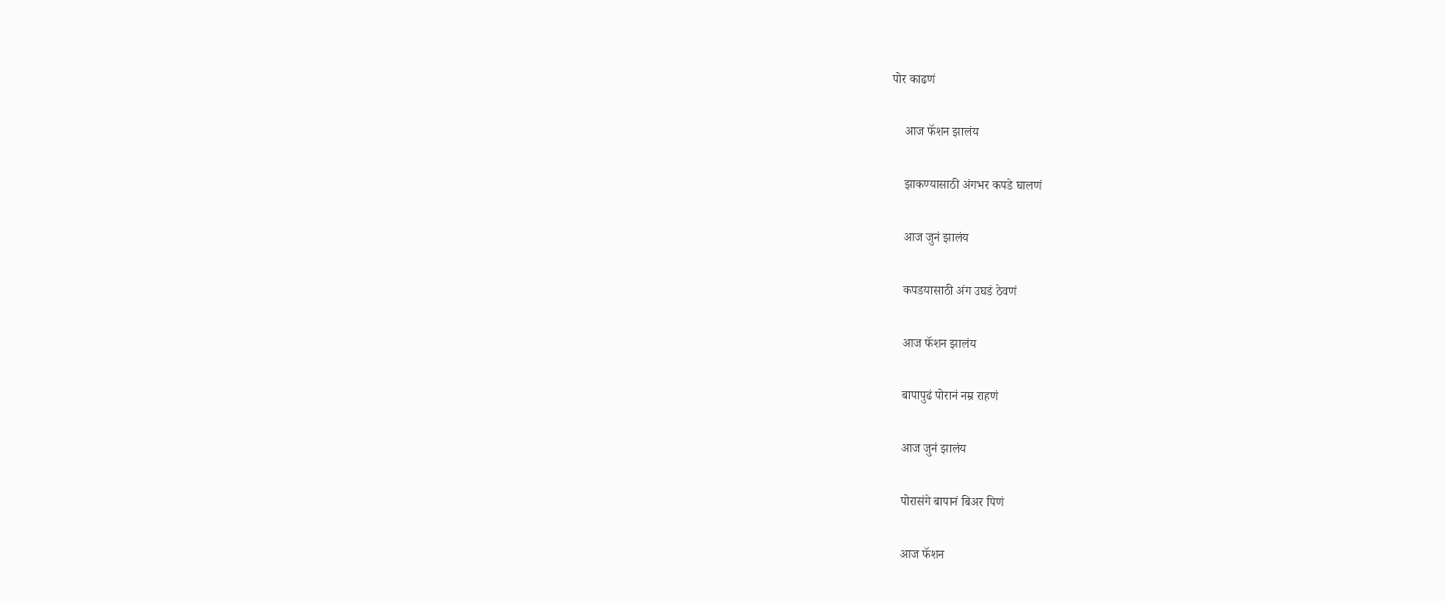पोर काढणं

    आज फॅशन झालंय

    झाकण्यासाठी अंगभर कपडे घालणं

    आज जुनं झालंय

    कपडयासाठी अंग उघडं ठेवणं

    आज फॅशन झालंय

    बापापुढं पोरानं नम्र राहणं

    आज जुनं झालंय

    पोरासंगे बापानं बिअर पिणं

    आज फॅशन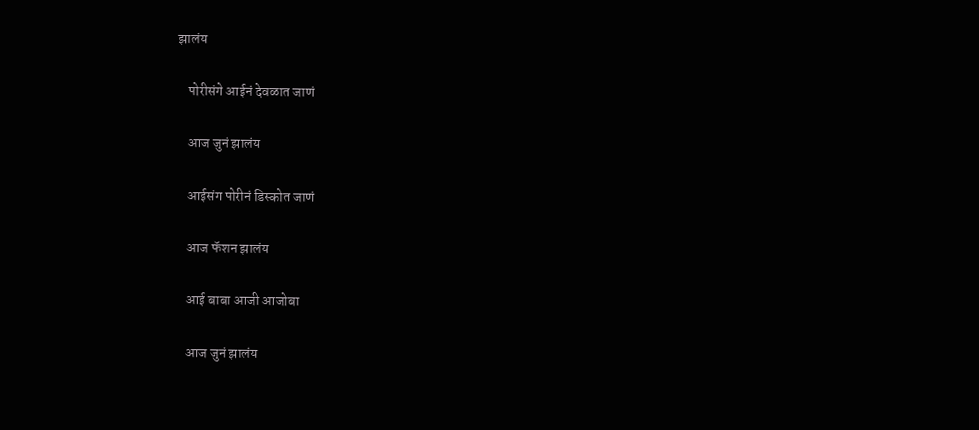झालंय

    पोरीसंगे आईनं देवळात जाणं

    आज जुनं झालंय

    आईसंग पोरीनं डिस्कोत जाणं

    आज फॅशन झालंय

    आई बाबा आजी आजोबा

    आज जुनं झालंय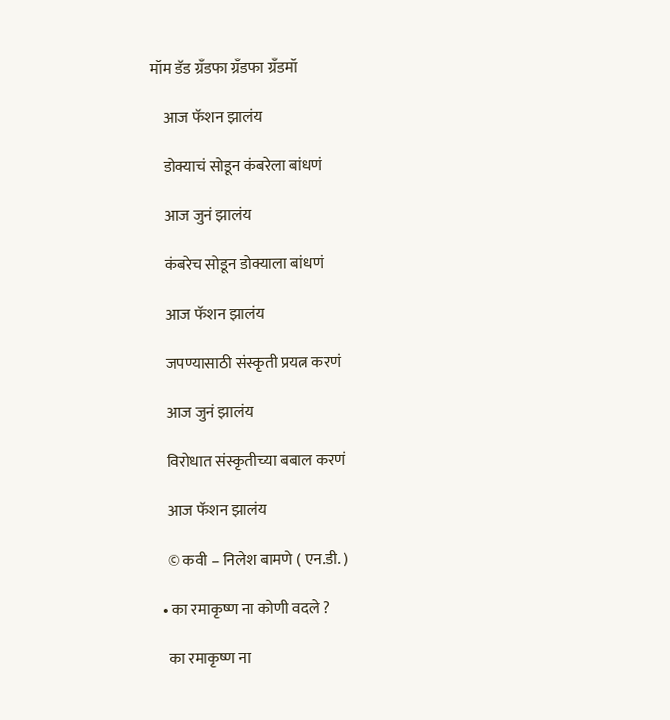मॉम डॅड ग्रॅंडफा ग्रँडफा ग्रॅंडमॉ

    आज फॅशन झालंय

    डोक्याचं सोडून कंबरेला बांधणं

    आज जुनं झालंय

    कंबरेच सोडून डोक्याला बांधणं

    आज फॅशन झालंय

    जपण्यासाठी संस्कृती प्रयत्न करणं

    आज जुनं झालंय

    विरोधात संस्कृतीच्या बबाल करणं

    आज फॅशन झालंय

    © कवी – निलेश बामणे ( एन.डी. )

  • का रमाकृष्ण ना कोणी वदले ?

    का रमाकृष्ण ना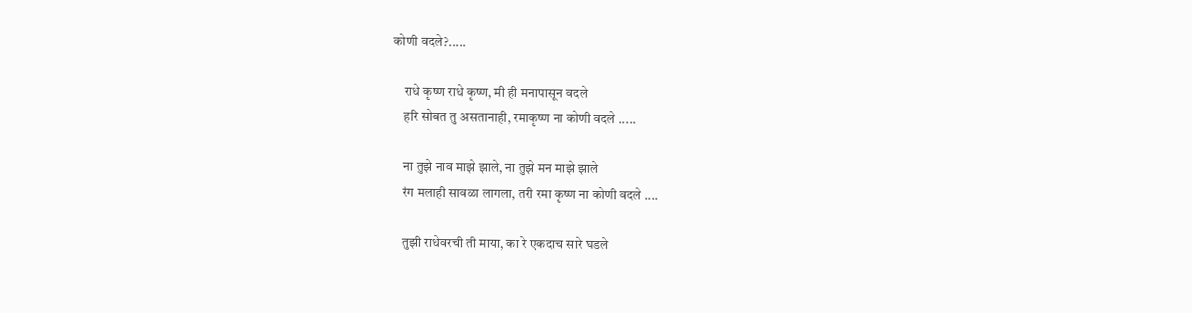कोणी वदले?.....

    राधे कृष्ण राधे कृष्ण, मी ही मनापासून वदले
    हरि सोबत तु असतानाही, रमाकृष्ण ना कोणी वदले .....

    ना तुझे नाव माझे झाले, ना तुझे मन माझे झाले
    रंग मलाही सावळा लागला, तरी रमा कृष्ण ना कोणी वदले ....

    तुझी राधेवरची ती माया, का रे एकदाच सारे घडले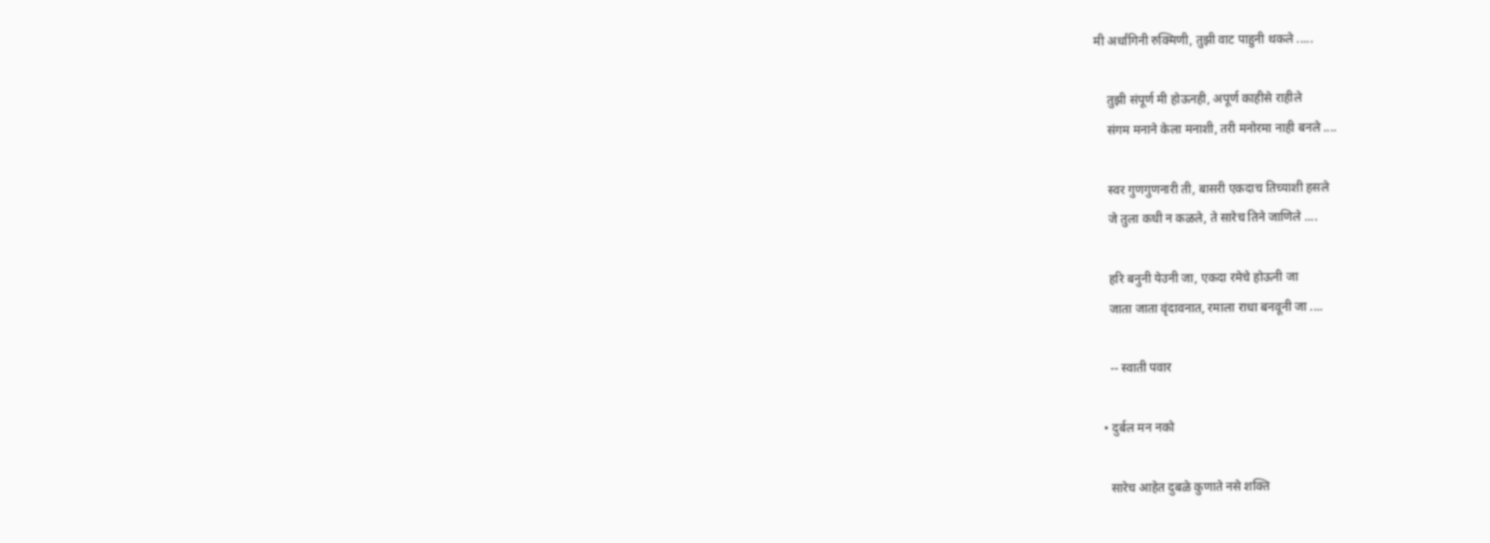मी अर्धांगिनी रुक्मिणी, तुझी वाट पाहुनी थकले .....

    तुझी संपूर्ण मी होऊनही, अपूर्ण काहीसे राहीले
    संगम मनाने केला मनाशी, तरी मनोरमा नाही बनले ....

    स्वर गुणगुणनारी ती, बासरी एकदाच तिच्याशी हसले
    जे तुला कधी न कळले, ते सारेच तिने जाणिले ....

    हरि बनुनी येउनी जा, एकदा रमेचे होऊनी जा
    जाता जाता वृंदावनात, रमाला राधा बनवूनी जा ....

    -- स्वाती पवार

  • दुर्बल मन नको

    सारेच आहेत दुबळे कुणाते नसे शक्ति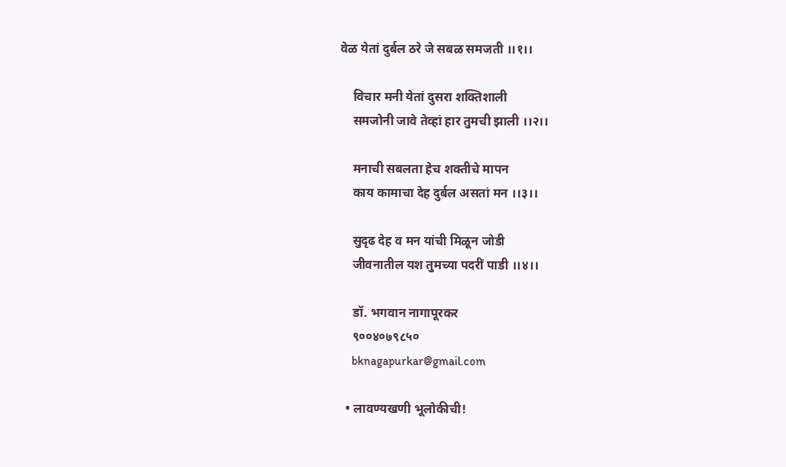वेळ येतां दुर्बल ठरे जे सबळ समजती ।।१।।

    विचार मनी येतां दुसरा शक्तिशाली
    समजोनी जावे तेव्हां हार तुमची झाली ।।२।।

    मनाची सबलता हेच शक्तीचे मापन
    काय कामाचा देह दुर्बल असतां मन ।।३।।

    सुदृढ देह व मन यांची मिळून जोडी
    जीवनातील यश तुमच्या पदरीं पाडी ।।४।।

    डॉ. भगवान नागापूरकर
    ९००४०७९८५०
    bknagapurkar@gmail.com

  • लावण्यखणी भूलोकीची!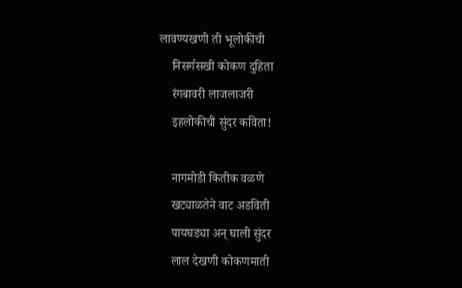लावण्यखणी ती भूलोकीची
    निसर्गसखी कोकण दुहिता
    रंगबावरी लाजलाजरी
    इहलोकीची सुंदर कविता!

    नागमोडी कितीक वळणे
    खट्याळतेने वाट अडविती
    पायघड्या अन् घाली सुंदर
    लाल देखणी कोकणमाती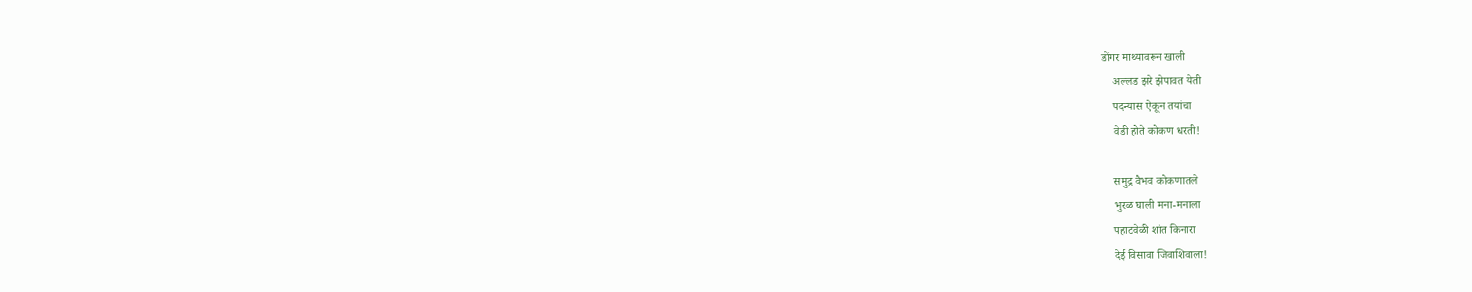डोंगर माथ्यावरून खाली
    अल्लड झरे झेपावत येती
    पदन्यास ऐकून तयांचा
    वेडी होते कोकण धरती!

    समुद्र वैभव कोकणातले
    भुरळ घाली मना-मनाला
    पहाटवेळी शांत किनारा
    देई विसावा जिवाशिवाला!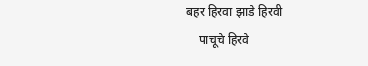बहर हिरवा झाडे हिरवी
    पाचूचे हिरवे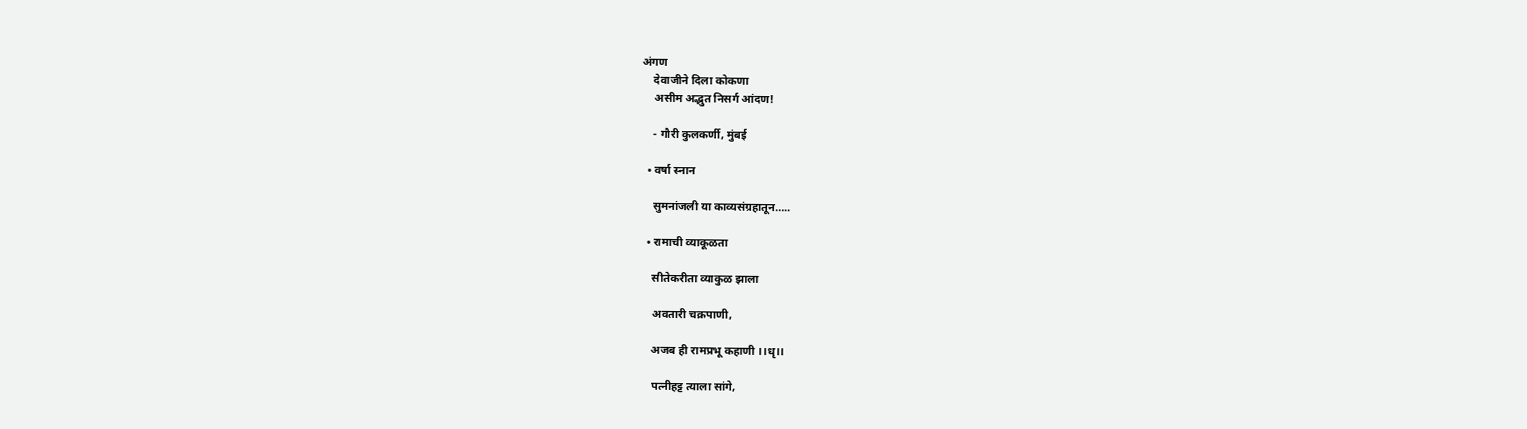अंगण
    देवाजीने दिला कोकणा
    असीम अद्भुत निसर्ग आंदण!

    - गौरी कुलकर्णी, मुंबई

  • वर्षा स्नान

    सुमनांजली या काव्यसंग्रहातून…..

  • रामाची व्याकूळता

    सीतेकरीता व्याकुळ झाला

    अवतारी चक्रपाणी,

    अजब ही रामप्रभू कहाणी ।।धृ।।

    पत्नीहट्ट त्याला सांगे,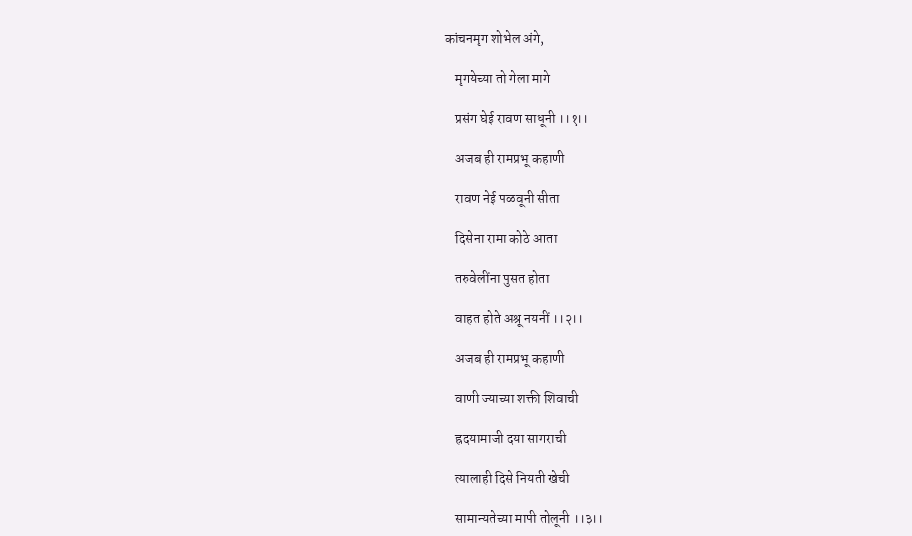कांचनमृग शोभेल अंगे,

    मृगयेच्या तो गेला मागे

    प्रसंग घेई रावण साधूनी ।।१।।

    अजब ही रामप्रभू कहाणी

    रावण नेई पळवूनी सीता

    दिसेना रामा कोठे आता

    तरुवेलींना पुसत होता

    वाहत होते अश्रू नयनीं ।।२।।

    अजब ही रामप्रभू कहाणी

    वाणी ज्याच्या शक्ती शिवाची

    ह्रदयामाजी दया सागराची

    त्यालाही दिसे नियती खेची

    सामान्यतेच्या मापी तोलूनी ।।३।।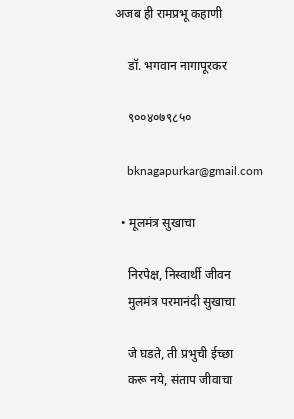अजब ही रामप्रभू कहाणी

    डॉ. भगवान नागापूरकर

    ९००४०७९८५०

    bknagapurkar@gmail.com

  • मूलमंत्र सुखाचा

    निरपेक्ष, निस्वार्थी जीवन
    मुलमंत्र परमानंदी सुखाचा

    जे घडते, ती प्रभुची ईच्छा
    करू नये, संताप जीवाचा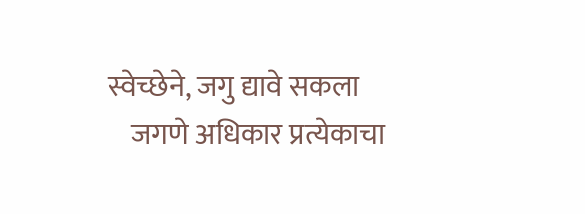स्वेच्छेने, जगु द्यावे सकला
    जगणे अधिकार प्रत्येकाचा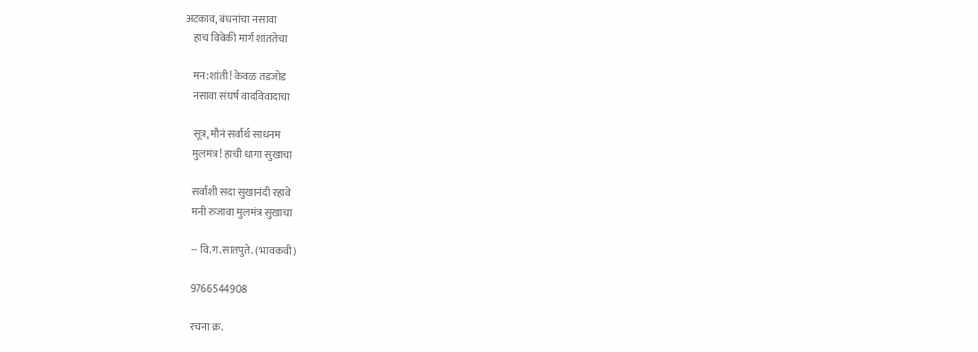अटकाव, बंधनांचा नसावा
    हाच विवेकी मार्ग शांततेचा

    मन:शांती! केवळ तडजोड
    नसावा संघर्ष वादविवादाचा

    सूत्र, मौनं सर्वार्थ साधनम
    मुलमंत्र! हाची धागा सुखाचा

    सर्वांशी सदा सुखानंदी रहावे
    मनी रुजावा मुलमंत्र सुखाचा

    -- वि.ग.सातपुते. (भावकवी)

    9766544908

    रचना क्र.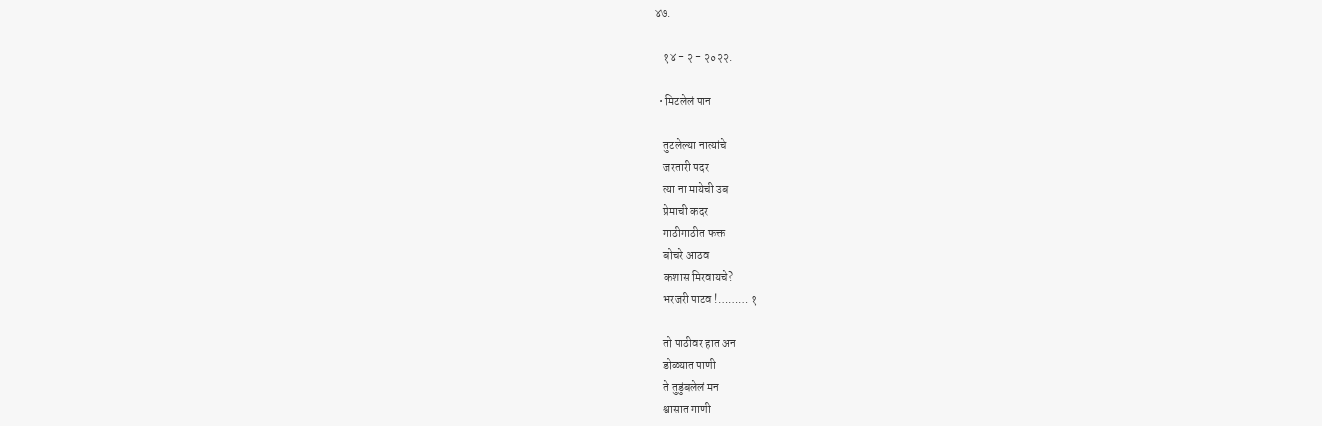४७.

    १४ - २ - २०२२.

  • मिटलेलं पान

    तुटलेल्या नात्यांचे
    जरतारी पदर
    त्या ना मायेची उब
    प्रेमाची कदर
    गाठीगाठीत फक्त
    बोचरे आठव
    कशास मिरवायचे?
    भरजरी पाटव !……… १

    तो पाठीवर हात अन
    डोळ्यात पाणी
    ते तुडुंबलेलं मन
    श्वासात गाणी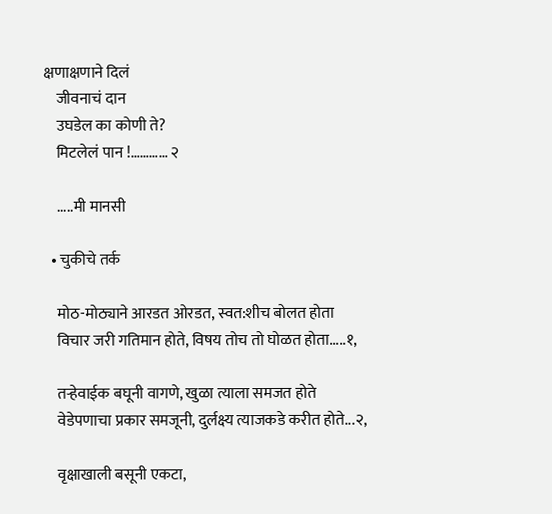क्षणाक्षणाने दिलं
    जीवनाचं दान
    उघडेल का कोणी ते?
    मिटलेलं पान !………… २

    .....मी मानसी

  • चुकीचे तर्क

    मोठ-मोठ्याने आरडत ओरडत, स्वत:शीच बोलत होता
    विचार जरी गतिमान होते, विषय तोच तो घोळत होता.....१,

    तऱ्हेवाईक बघूनी वागणे, खुळा त्याला समजत होते
    वेडेपणाचा प्रकार समजूनी, दुर्लक्ष्य त्याजकडे करीत होते...२,

    वृक्षाखाली बसूनी एकटा,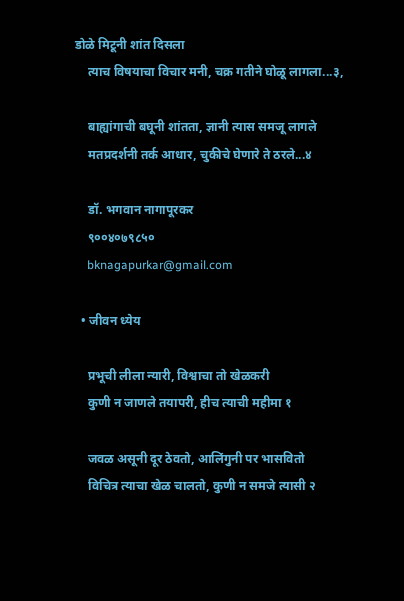डोळे मिटूनी शांत दिसला
    त्याच विषयाचा विचार मनी, चक्र गतीने घोळू लागला...३,

    बाह्यांगाची बघूनी शांतता, ज्ञानी त्यास समजू लागले
    मतप्रदर्शनी तर्क आधार, चुकीचे घेणारे ते ठरले...४

    डॉ. भगवान नागापूरकर
    ९००४०७९८५०
    bknagapurkar@gmail.com

  • जीवन ध्येय

    प्रभूची लीला न्यारी, विश्वाचा तो खेळकरी
    कुणी न जाणले तयापरी, हीच त्याची महीमा १

    जवळ असूनी दूर ठेवतो, आलिंगुनी पर भासवितो
    विचित्र त्याचा खेळ चालतो, कुणी न समजे त्यासी २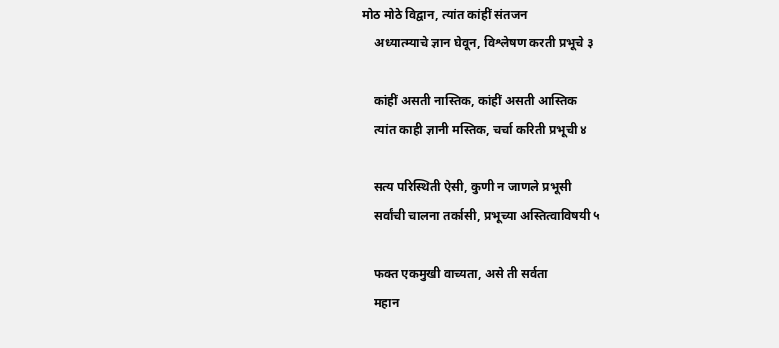मोठ मोठे विद्वान, त्यांत कांहीं संतजन
    अध्यात्म्याचे ज्ञान घेवून, विश्लेषण करती प्रभूचे ३

    कांहीं असती नास्तिक, कांहीं असती आस्तिक
    त्यांत काही ज्ञानी मस्तिक, चर्चा करिती प्रभूची ४

    सत्य परिस्थिती ऐसी, कुणी न जाणले प्रभूसी
    सर्वांची चालना तर्कासी, प्रभूच्या अस्तित्वाविषयी ५

    फक्त एकमुखी वाच्यता, असे ती सर्वता
    महान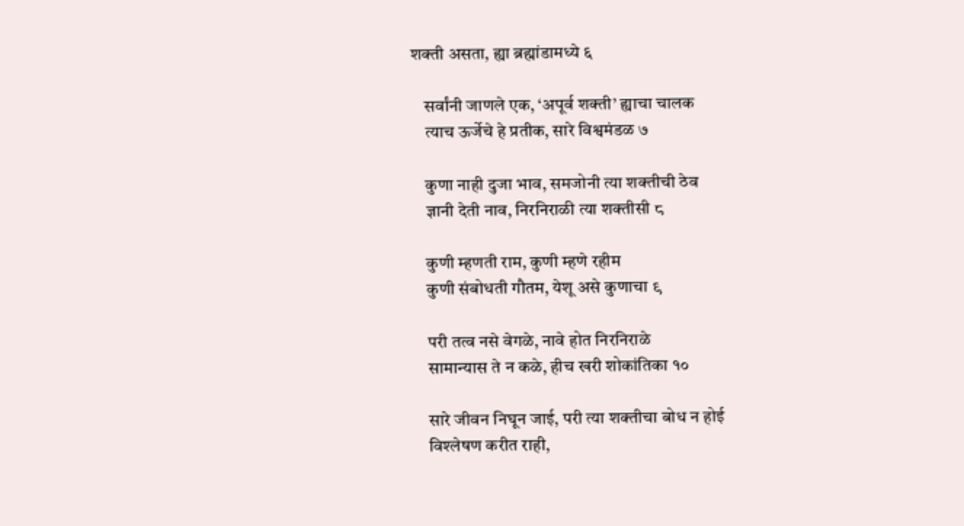शक्ती असता, ह्या ब्रह्मांडामध्ये ६

    सर्वांनी जाणले एक, ‘अपूर्व शक्ती’ ह्याचा चालक
    त्याच ऊर्जेचे हे प्रतीक, सारे विश्वमंडळ ७

    कुणा नाही दुजा भाव, समजोनी त्या शक्तीची ठेव
    ज्ञानी देती नाव, निरनिराळी त्या शक्तीसी ८

    कुणी म्हणती राम, कुणी म्हणे रहीम
    कुणी संबोधती गौतम, येशू असे कुणाचा ९

    परी तत्व नसे वेगळे, नावे होत निरनिराळे
    सामान्यास ते न कळे, हीच खरी शोकांतिका १०

    सारे जीवन निघून जाई, परी त्या शक्तीचा बोध न होई
    विश्लेषण करीत राही,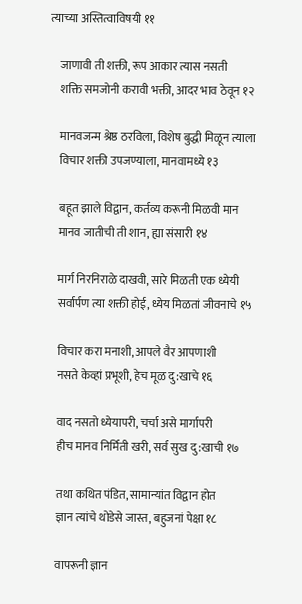त्याच्या अस्तित्वाविषयी ११

    जाणावी ती शक्ती, रूप आकार त्यास नसती
    शक्ति समजोनी करावी भक्ती, आदर भाव ठेवून १२

    मानवजन्म श्रेष्ठ ठरविला, विशेष बुद्धी मिळून त्याला
    विचार शक्ती उपजण्याला, मानवामध्ये १३

    बहूत झाले विद्वान, कर्तव्य करूनी मिळवी मान
    मानव जातीची ती शान, ह्या संसारी १४

    मार्ग निरनिराळे दाखवी, सारे मिळती एक ध्येयी
    सर्वार्पण त्या शक्ती होई, ध्येय मिळतां जीवनाचे १५

    विचार करा मनाशी, आपले वैर आपणाशी
    नसते केव्हां प्रभूशी, हेच मूळ दु:खाचे १६

    वाद नसतो ध्येयापरी, चर्चा असे मार्गापरी
    हीच मानव निर्मिती खरी, सर्व सुख दु:खाची १७

    तथा कथित पंडित, सामान्यांत विद्वान होत
    ज्ञान त्यांचे थोडेसे जास्त, बहुजनां पेक्षा १८

    वापरूनी ज्ञान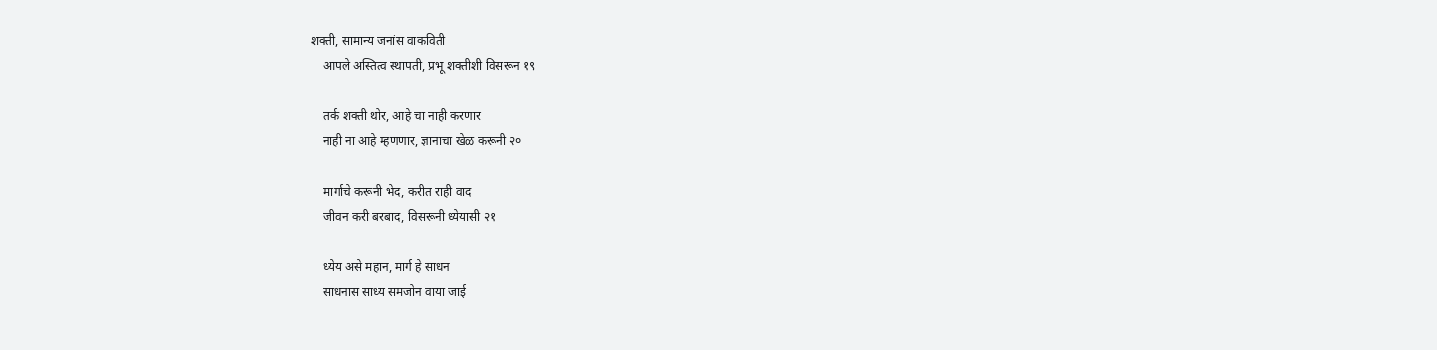शक्ती, सामान्य जनांस वाकविती
    आपले अस्तित्व स्थापती, प्रभू शक्तीशी विसरून १९

    तर्क शक्ती थोर, आहे चा नाही करणार
    नाही ना आहे म्हणणार, ज्ञानाचा खेळ करूनी २०

    मार्गाचे करूनी भेद, करीत राही वाद
    जीवन करी बरबाद, विसरूनी ध्येयासी २१

    ध्येय असे महान, मार्ग हे साधन
    साधनास साध्य समजोन वाया जाई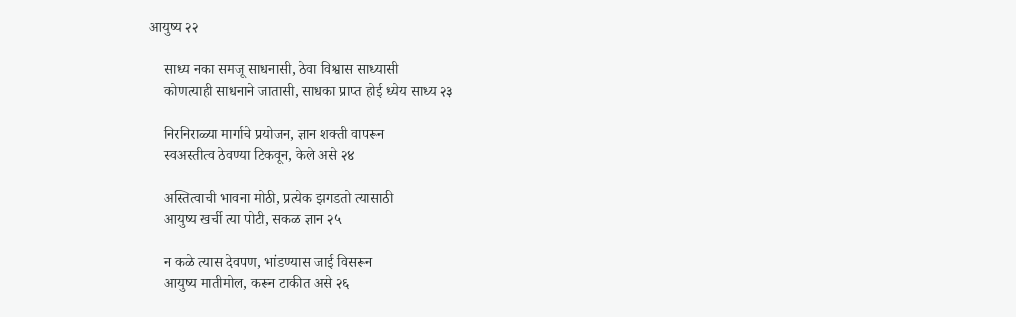आयुष्य २२

    साध्य नका समजू साधनासी, ठेवा विश्वास साध्यासी
    कोणत्याही साधनाने जातासी, साधका प्राप्त होई ध्येय साध्य २३

    निरनिराळ्या मार्गाचे प्रयोजन, ज्ञान शक्ती वापरून
    स्वअस्तीत्व ठेवण्या टिकवून, केले असे २४

    अस्तित्वाची भावना मोठी, प्रत्येक झगडतो त्यासाठी
    आयुष्य खर्ची त्या पोटी, सकळ ज्ञान २५

    न कळे त्यास देवपण, भांडण्यास जाई विसरून
    आयुष्य मातीमोल, करून टाकीत असे २६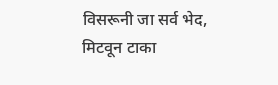विसरूनी जा सर्व भेद, मिटवून टाका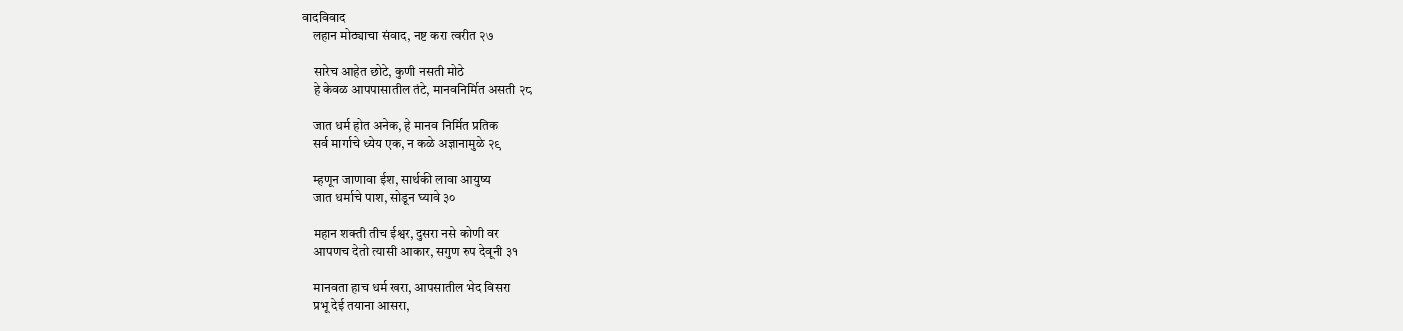वादविवाद
    लहान मोठ्याचा संवाद, नष्ट करा त्वरीत २७

    सारेच आहेत छोटे, कुणी नसती मोठे
    हे केवळ आपपासातील तंटे, मानवनिर्मित असती २८

    जात धर्म होत अनेक, हे मानव निर्मित प्रतिक
    सर्व मार्गाचे ध्येय एक, न कळे अज्ञानामुळे २९

    म्हणून जाणावा ईश, सार्थकी लावा आयुष्य
    जात धर्माचे पाश, सोडून घ्यावे ३०

    महान शक्ती तीच ईश्वर, दुसरा नसे कोणी वर
    आपणच देतो त्यासी आकार, सगुण रुप देवूनी ३१

    मानवता हाच धर्म खरा, आपसातील भेद विसरा
    प्रभू देई तयाना आसरा,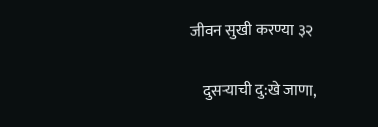जीवन सुखी करण्या ३२

    दुसऱ्याची दु:खे जाणा,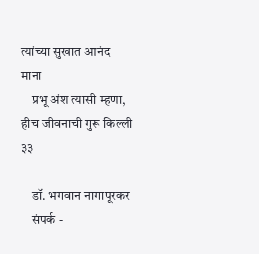त्यांच्या सुखात आनंद माना
    प्रभू अंश त्यासी म्हणा, हीच जीवनाची गुरू किल्ली ३३

    डॉ. भगवान नागापूरकर
    संपर्क -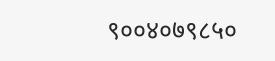९००४०७९८५०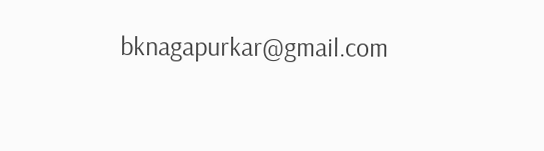bknagapurkar@gmail.com